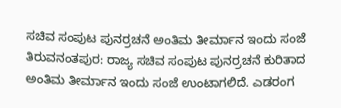ಸಚಿವ ಸಂಪುಟ ಪುನರ್ರಚನೆ ಅಂತಿಮ ತೀರ್ಮಾನ ಇಂದು ಸಂಜೆ
ತಿರುವನಂತಪುರ: ರಾಜ್ಯ ಸಚಿವ ಸಂಪುಟ ಪುನರ್ರಚನೆ ಕುರಿತಾದ ಅಂತಿಮ ತೀರ್ಮಾನ ಇಂದು ಸಂಜೆ ಉಂಟಾಗಲಿದೆ. ಎಡರಂಗ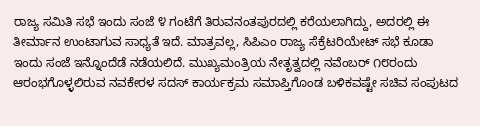ರಾಜ್ಯ ಸಮಿತಿ ಸಭೆ ಇಂದು ಸಂಜೆ ೪ ಗಂಟೆಗೆ ತಿರುವನಂತಪುರದಲ್ಲಿ ಕರೆಯಲಾಗಿದ್ದು, ಅದರಲ್ಲಿ ಈ ತೀರ್ಮಾನ ಉಂಟಾಗುವ ಸಾಧ್ಯತೆ ಇದೆ. ಮಾತ್ರವಲ್ಲ, ಸಿಪಿಎಂ ರಾಜ್ಯ ಸೆಕ್ರೆಟರಿಯೇಟ್ ಸಭೆ ಕೂಡಾ ಇಂದು ಸಂಜೆ ಇನ್ನೊಂದೆಡೆ ನಡೆಯಲಿದೆ. ಮುಖ್ಯಮಂತ್ರಿಯ ನೇತೃತ್ವದಲ್ಲಿ ನವೆಂಬರ್ ೧೮ರಂದು ಆರಂಭಗೊಳ್ಳಲಿರುವ ನವಕೇರಳ ಸದಸ್ ಕಾರ್ಯಕ್ರಮ ಸಮಾಪ್ತಿಗೊಂಡ ಬಳಿಕವಷ್ಟೇ ಸಚಿವ ಸಂಪುಟದ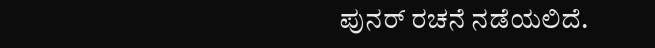ಪುನರ್ ರಚನೆ ನಡೆಯಲಿದೆ.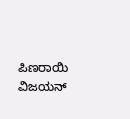ಪಿಣರಾಯಿ ವಿಜಯನ್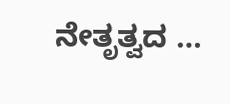ನೇತೃತ್ವದ …